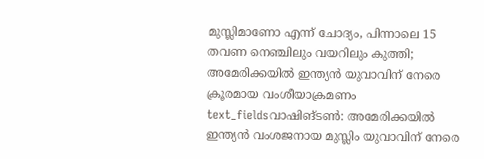മുസ്ലിമാണോ എന്ന് ചോദ്യം, പിന്നാലെ 15 തവണ നെഞ്ചിലും വയറിലും കുത്തി; അമേരിക്കയിൽ ഇന്ത്യൻ യുവാവിന് നേരെ ക്രൂരമായ വംശീയാക്രമണം
text_fieldsവാഷിങ്ടൺ: അമേരിക്കയിൽ ഇന്ത്യൻ വംശജനായ മുസ്ലിം യുവാവിന് നേരെ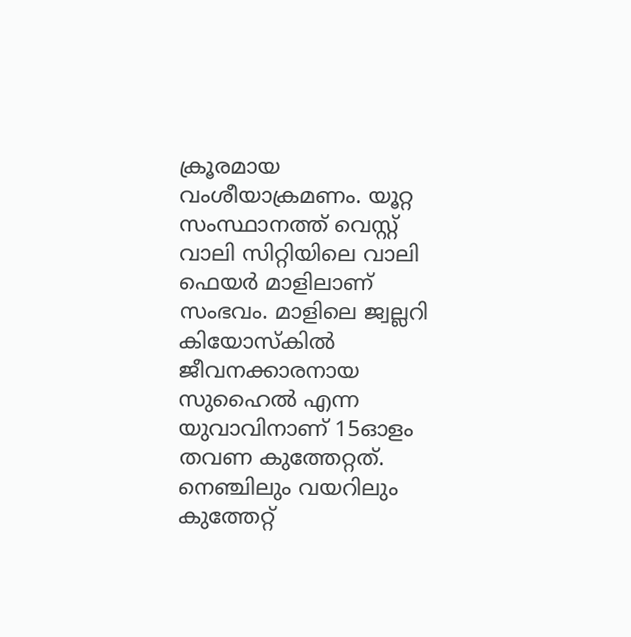ക്രൂരമായ വംശീയാക്രമണം. യൂറ്റ സംസ്ഥാനത്ത് വെസ്റ്റ് വാലി സിറ്റിയിലെ വാലി ഫെയർ മാളിലാണ് സംഭവം. മാളിലെ ജ്വല്ലറി കിയോസ്കിൽ ജീവനക്കാരനായ സുഹൈൽ എന്ന യുവാവിനാണ് 15ഓളം തവണ കുത്തേറ്റത്. നെഞ്ചിലും വയറിലും കുത്തേറ്റ്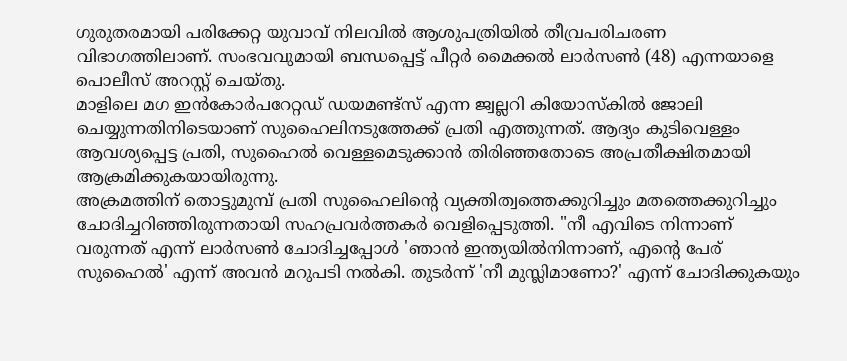ഗുരുതരമായി പരിക്കേറ്റ യുവാവ് നിലവിൽ ആശുപത്രിയിൽ തീവ്രപരിചരണ വിഭാഗത്തിലാണ്. സംഭവവുമായി ബന്ധപ്പെട്ട് പീറ്റർ മൈക്കൽ ലാർസൺ (48) എന്നയാളെ പൊലീസ് അറസ്റ്റ് ചെയ്തു.
മാളിലെ മഗ ഇൻകോർപറേറ്റഡ് ഡയമണ്ട്സ് എന്ന ജ്വല്ലറി കിയോസ്കിൽ ജോലി ചെയ്യുന്നതിനിടെയാണ് സുഹൈലിനടുത്തേക്ക് പ്രതി എത്തുന്നത്. ആദ്യം കുടിവെള്ളം ആവശ്യപ്പെട്ട പ്രതി, സുഹൈൽ വെള്ളമെടുക്കാൻ തിരിഞ്ഞതോടെ അപ്രതീക്ഷിതമായി ആക്രമിക്കുകയായിരുന്നു.
അക്രമത്തിന് തൊട്ടുമുമ്പ് പ്രതി സുഹൈലിന്റെ വ്യക്തിത്വത്തെക്കുറിച്ചും മതത്തെക്കുറിച്ചും ചോദിച്ചറിഞ്ഞിരുന്നതായി സഹപ്രവർത്തകർ വെളിപ്പെടുത്തി. "നീ എവിടെ നിന്നാണ് വരുന്നത് എന്ന് ലാർസൺ ചോദിച്ചപ്പോൾ 'ഞാൻ ഇന്ത്യയിൽനിന്നാണ്, എന്റെ പേര് സുഹൈൽ' എന്ന് അവൻ മറുപടി നൽകി. തുടർന്ന് 'നീ മുസ്ലിമാണോ?' എന്ന് ചോദിക്കുകയും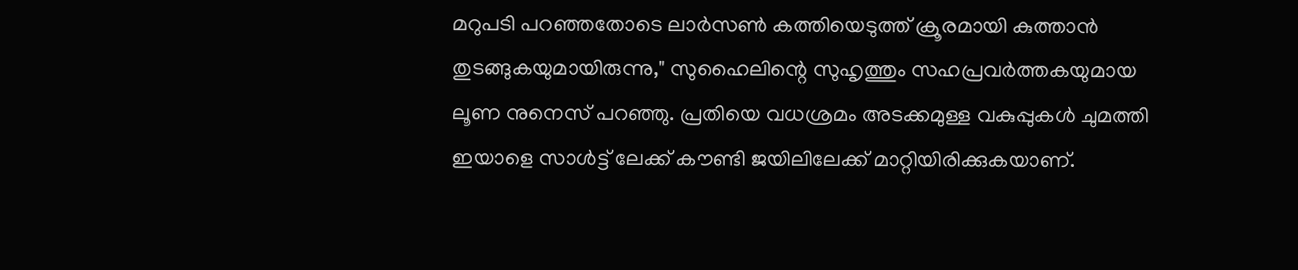മറുപടി പറഞ്ഞതോടെ ലാർസൺ കത്തിയെടുത്ത് ക്രൂരമായി കുത്താൻ തുടങ്ങുകയുമായിരുന്നു," സുഹൈലിന്റെ സുഹൃത്തും സഹപ്രവർത്തകയുമായ ലൂണ നുനെസ് പറഞ്ഞു. പ്രതിയെ വധശ്രമം അടക്കമുള്ള വകുപ്പുകൾ ചുമത്തി ഇയാളെ സാൾട്ട് ലേക്ക് കൗണ്ടി ജയിലിലേക്ക് മാറ്റിയിരിക്കുകയാണ്.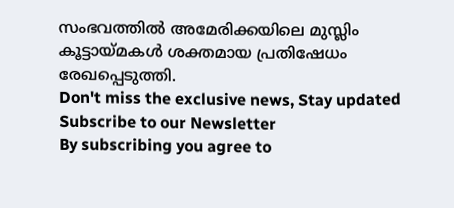സംഭവത്തിൽ അമേരിക്കയിലെ മുസ്ലിം കൂട്ടായ്മകൾ ശക്തമായ പ്രതിഷേധം രേഖപ്പെടുത്തി.
Don't miss the exclusive news, Stay updated
Subscribe to our Newsletter
By subscribing you agree to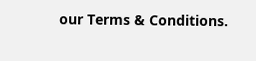our Terms & Conditions.